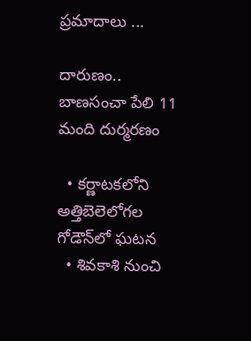ప్రమాదాలు ...

దారుణం.. బాణసంచా పేలి 11 మంది దుర్మరణం

  • కర్ణాటకలోని అత్తిబెలెలోగల గోడౌన్‌లో ఘటన
  • శివకాశి నుంచి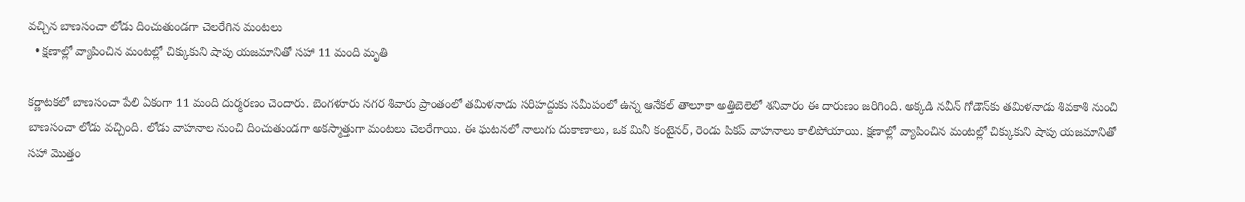వచ్చిన బాణసంచా లోడు దించుతుండగా చెలరేగిన మంటలు
  • క్షణాల్లో వ్యాపించిన మంటల్లో చిక్కుకుని షాపు యజమానితో సహా 11 మంది మృతి

కర్ణాటకలో బాణసంచా పేలి ఏకంగా 11 మంది దుర్మరణం చెందారు. బెంగళూరు నగర శివారు ప్రాంతంలో తమిళనాడు సరిహద్దుకు సమీపంలో ఉన్న ఆనేకల్ తాలూకా అత్తిబెలెలో శనివారం ఈ దారుణం జరిగింది. అక్కడి నవీన్ గోడౌన్‌కు తమిళనాడు శివకాశి నుంచి బాణసంచా లోడు వచ్చింది. లోడు వాహనాల నుంచి దించుతుండగా అకస్మాత్తుగా మంటలు చెలరేగాయి. ఈ ఘటనలో నాలుగు దుకాణాలు, ఒక మినీ కంటైనర్, రెండు పికప్ వాహనాలు కాలిపోయాయి. క్షణాల్లో వ్యాపించిన మంటల్లో చిక్కుకుని షాపు యజమానితో సహా మొత్తం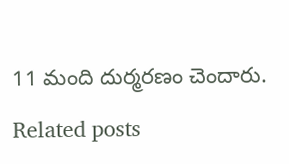11 మంది దుర్మరణం చెందారు.

Related posts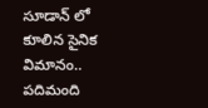సూడాన్ లో కూలిన సైనిక విమానం.. పదిమంది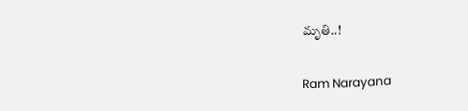మృతి..!

Ram Narayana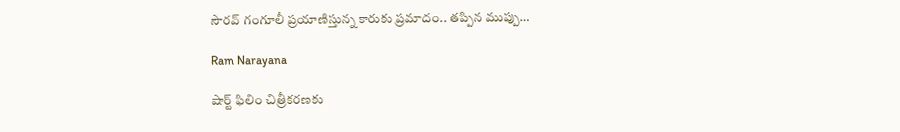సౌరవ్ గంగూలీ ప్రయాణిస్తున్న కారుకు ప్రమాదం.. తప్పిన ముప్పు…

Ram Narayana

షార్ట్ ఫిలిం చిత్రీకరణకు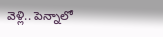వెళ్లి.. పెన్నాలో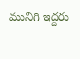మునిగి ఇద్దరు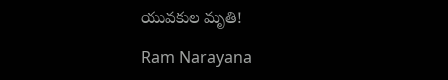యువకుల మృతి!

Ram Narayana